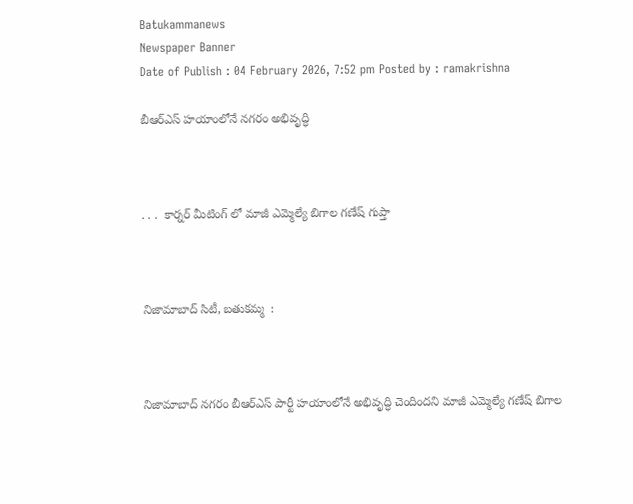Batukammanews
Newspaper Banner
Date of Publish : 04 February 2026, 7:52 pm Posted by : ramakrishna

బీఆర్ఎస్ హయాంలోనే నగరం అభివృద్ధి



. . .  కార్నర్ మీటింగ్ లో మాజీ ఎమ్మెల్యే బిగాల గణేష్ గుప్తా



నిజామాబాద్ సిటీ, బతుకమ్మ  :



నిజామాబాద్ నగరం బీఆర్ఎస్ పార్టీ హయాంలోనే అభివృద్ధి చెందిందని మాజీ ఎమ్మెల్యే గణేష్ బిగాల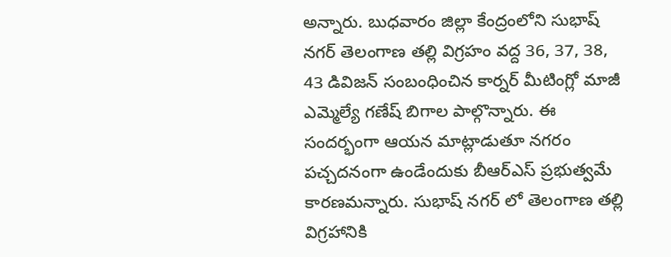అన్నారు. బుధవారం జిల్లా కేంద్రంలోని సుభాష్ నగర్ తెలంగాణ తల్లి విగ్రహం వద్ద 36, 37, 38, 43 డివిజన్ సంబంధించిన కార్నర్ మీటింగ్లో మాజీ ఎమ్మెల్యే గణేష్ బిగాల పాల్గొన్నారు. ఈ సందర్భంగా ఆయన మాట్లాడుతూ నగరం పచ్చదనంగా ఉండేందుకు బీఆర్ఎస్ ప్రభుత్వమే కారణమన్నారు. సుభాష్ నగర్ లో తెలంగాణ తల్లి విగ్రహానికి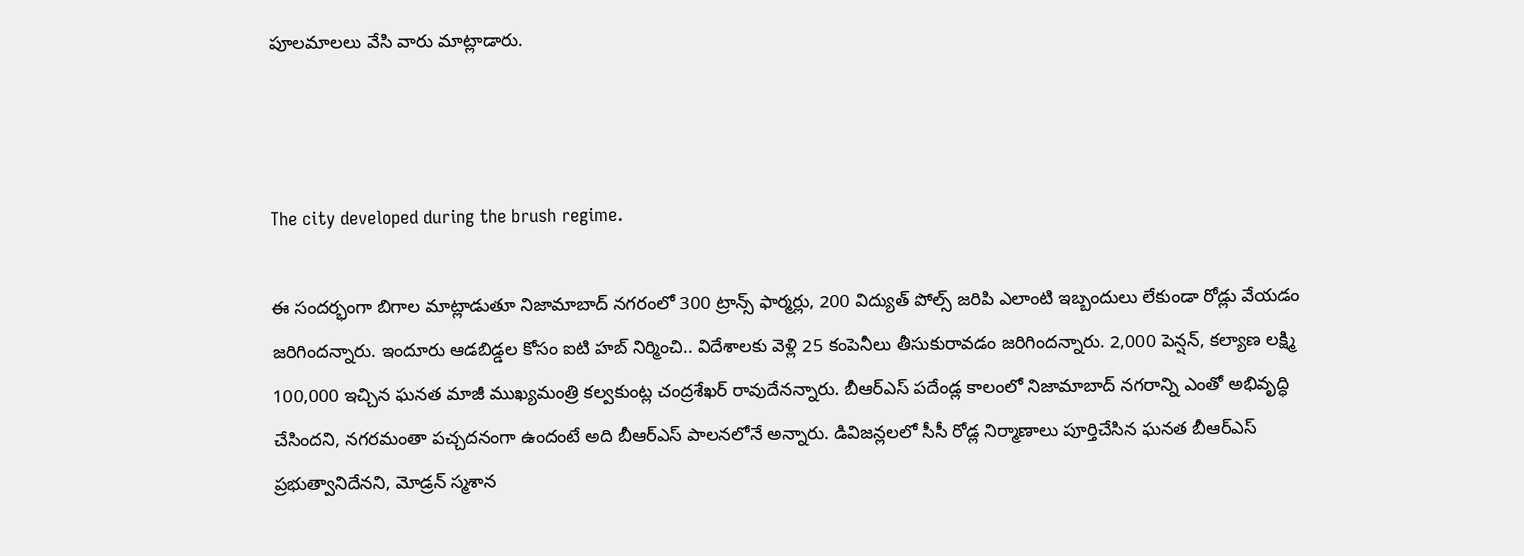పూలమాలలు వేసి వారు మాట్లాడారు.



The city developed during the brush regime.

ఈ సందర్భంగా బిగాల మాట్లాడుతూ నిజామాబాద్ నగరంలో 300 ట్రాన్స్ ఫార్మర్లు, 200 విద్యుత్ పోల్స్ జరిపి ఎలాంటి ఇబ్బందులు లేకుండా రోడ్లు వేయడం జరిగిందన్నారు. ఇందూరు ఆడబిడ్డల కోసం ఐటి హబ్ నిర్మించి.. విదేశాలకు వెళ్లి 25 కంపెనీలు తీసుకురావడం జరిగిందన్నారు. 2,000 పెన్షన్, కల్యాణ లక్ష్మి 100,000 ఇచ్చిన ఘనత మాజీ ముఖ్యమంత్రి కల్వకుంట్ల చంద్రశేఖర్ రావుదేనన్నారు. బీఆర్ఎస్ పదేండ్ల కాలంలో నిజామాబాద్ నగరాన్ని ఎంతో అభివృద్ధి చేసిందని, నగరమంతా పచ్చదనంగా ఉందంటే అది బీఆర్ఎస్ పాలనలోనే అన్నారు. డివిజన్లలలో సీసీ రోడ్ల నిర్మాణాలు పూర్తిచేసిన ఘనత బీఆర్ఎస్ ప్రభుత్వానిదేనని, మోడ్రన్ స్మశాన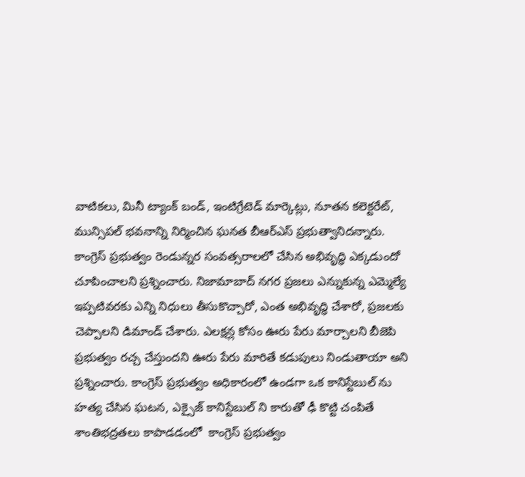వాటికలు, మినీ ట్యాంక్ బండ్, ఇంటిగ్రేటెడ్ మార్కెట్లు, నూతన కలెక్టరేట్, మున్సిపల్ భవనాన్ని నిర్మించిన ఘనత బీఆర్ఎస్ ప్రభుత్వానిదన్నారు. కాంగ్రెస్ ప్రభుత్వం రెండున్నర సంవత్సరాలలో చేసిన అభివృద్ధి ఎక్కడుందో చూపించాలని ప్రశ్నించారు. నిజామాబాద్ నగర ప్రజలు ఎన్నుకున్న ఎమ్మెల్యే ఇప్పటివరకు ఎన్ని నిధులు తీసుకొచ్చారో, ఎంత అభివృద్ధి చేశారో, ప్రజలకు చెప్పాలని డిమాండ్ చేశారు. ఎలక్షన్ల కోసం ఊరు పేరు మార్చాలని బీజెపి ప్రభుత్వం రచ్చ చేస్తుందని ఊరు పేరు మారితే కడుపులు నిండుతాయా అని ప్రశ్నించారు. కాంగ్రెస్ ప్రభుత్వం అధికారంలో ఉండగా ఒక కానిస్టేబుల్ ను హత్య చేసిన ఘటన, ఎక్సైజ్ కానిస్టేబుల్ ని కారుతో ఢీ కొట్టి చంపితే శాంతిభద్రతలు కాపాడడంలో  కాంగ్రెస్ ప్రభుత్వం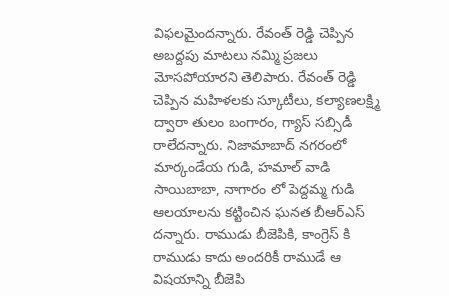విఫలమైందన్నారు. రేవంత్ రెడ్డి చెప్పిన అబద్దపు మాటలు నమ్మి ప్రజలు మోసపోయారని తెలిపారు. రేవంత్ రెడ్డి చెప్పిన మహిళలకు స్కూటీలు, కల్యాణలక్ష్మి ద్వారా తులం బంగారం, గ్యాస్ సబ్సిడీ రాలేదన్నారు. నిజామాబాద్ నగరంలో మార్కండేయ గుడి, హమాల్ వాడి సాయిబాబా, నాగారం లో పెద్దమ్మ గుడి ఆలయాలను కట్టించిన ఘనత బీఆర్ఎస్ దన్నారు. రాముడు బీజెపికి, కాంగ్రెస్ కి రాముడు కాదు అందరికీ రాముడే ఆ విషయాన్ని బీజెపి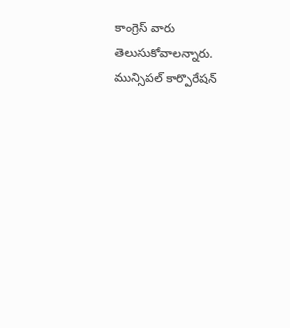కాంగ్రెస్ వారు తెలుసుకోవాలన్నారు. మున్సిపల్ కార్పొరేషన్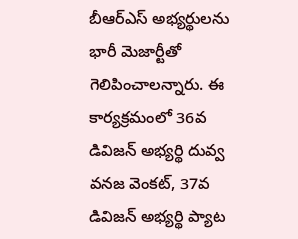బీఆర్ఎస్ అభ్యర్థులను భారీ మెజార్టీతో గెలిపించాలన్నారు. ఈ కార్యక్రమంలో 36వ డివిజన్ అభ్యర్థి దువ్వ వనజ వెంకట్, 37వ డివిజన్ అభ్యర్థి ప్యాట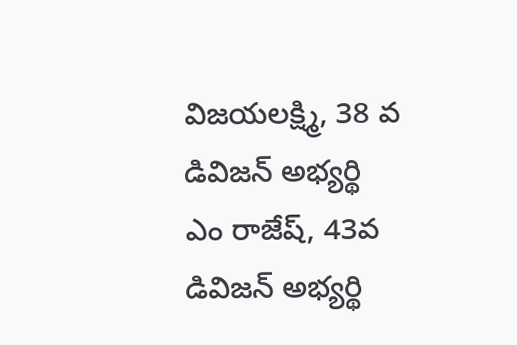విజయలక్ష్మి, 38 వ డివిజన్ అభ్యర్థి ఎం రాజేష్, 43వ డివిజన్ అభ్యర్థి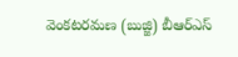వెంకటరమణ (బుజ్జి) బీఆర్ఎస్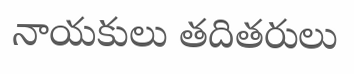నాయకులు తదితరులు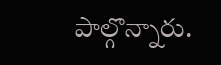పాల్గొన్నారు.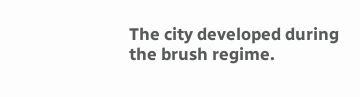The city developed during the brush regime.